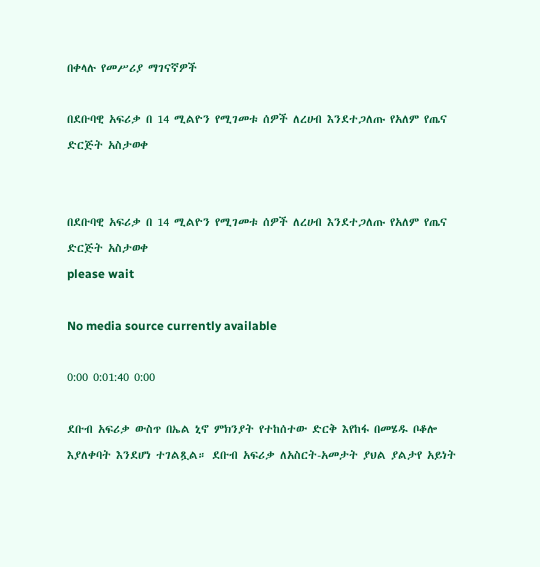በቀላሉ የመሥሪያ ማገናኛዎች

በደቡባዊ አፍሪቃ በ 14 ሚልዮን የሚገመቱ ሰዎች ለረሀብ እንደተጋለጡ የአለም የጤና ድርጅት አስታወቀ


በደቡባዊ አፍሪቃ በ 14 ሚልዮን የሚገመቱ ሰዎች ለረሀብ እንደተጋለጡ የአለም የጤና ድርጅት አስታወቀ
please wait

No media source currently available

0:00 0:01:40 0:00

ደቡብ አፍሪቃ ውስጥ በኤል ኒኖ ምክንያት የተከሰተው ድርቅ እየከፋ በመሄዱ ቦቆሎ እያለቀባት እንደሆነ ተገልጿል። ደቡብ አፍሪቃ ለአስርት-አመታት ያህል ያልታየ አይነት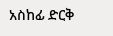አስከፊ ድርቅ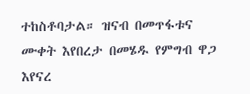ተከስቶባታል። ዝናብ በመጥፋቱና ሙቀት እየበረታ በመሄዱ የምግብ ዋጋ እየናረ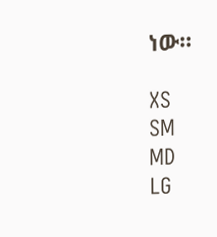ነው።

XS
SM
MD
LG